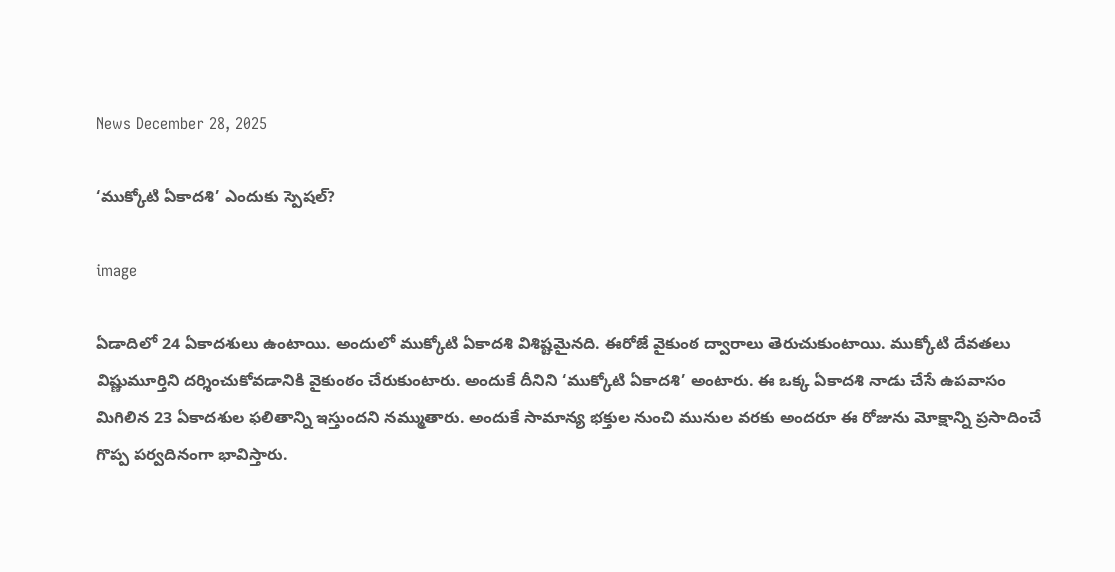News December 28, 2025

‘ముక్కోటి ఏకాదశి’ ఎందుకు స్పెషల్?

image

ఏడాదిలో 24 ఏకాదశులు ఉంటాయి. అందులో ముక్కోటి ఏకాదశి విశిష్టమైనది. ఈరోజే వైకుంఠ ద్వారాలు తెరుచుకుంటాయి. ముక్కోటి దేవతలు విష్ణుమూర్తిని దర్శించుకోవడానికి వైకుంఠం చేరుకుంటారు. అందుకే దీనిని ‘ముక్కోటి ఏకాదశి’ అంటారు. ఈ ఒక్క ఏకాదశి నాడు చేసే ఉపవాసం మిగిలిన 23 ఏకాదశుల ఫలితాన్ని ఇస్తుందని నమ్ముతారు. అందుకే సామాన్య భక్తుల నుంచి మునుల వరకు అందరూ ఈ రోజును మోక్షాన్ని ప్రసాదించే గొప్ప పర్వదినంగా భావిస్తారు.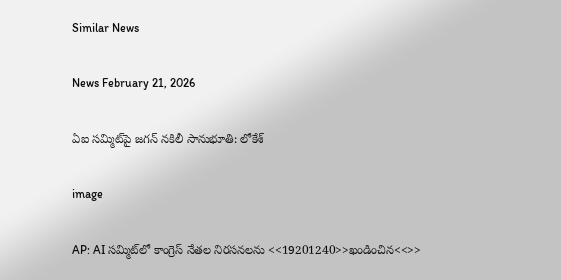Similar News

News February 21, 2026

ఏఐ సమ్మిట్‌పై జగన్ నకిలీ సానుభూతి: లోకేశ్

image

AP: AI సమ్మిట్‌లో కాంగ్రెస్ నేతల నిరసనలను <<19201240>>ఖండించిన<<>>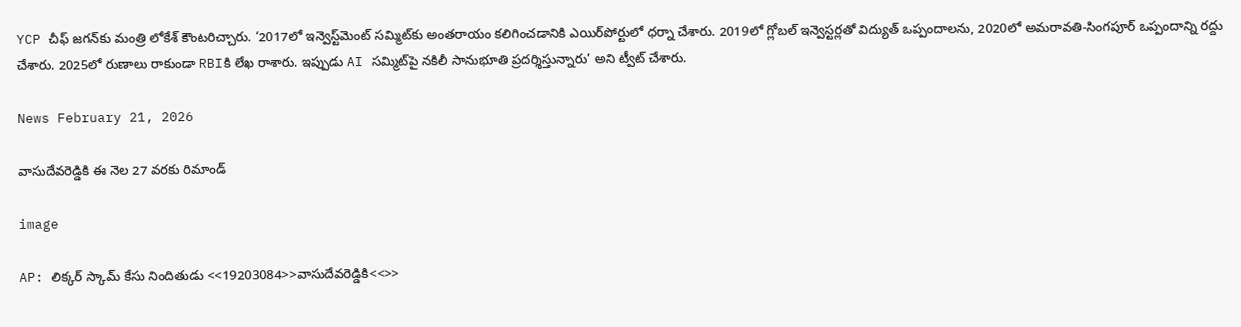YCP చీఫ్ జగన్‌కు మంత్రి లోకేశ్ కౌంటరిచ్చారు. ‘2017లో ఇన్వెస్ట్‌మెంట్ సమ్మిట్‌కు అంతరాయం కలిగించడానికి ఎయిర్‌పోర్టులో ధర్నా చేశారు. 2019లో గ్లోబల్ ఇన్వెస్టర్లతో విద్యుత్ ఒప్పందాలను, 2020లో అమరావతి-సింగపూర్ ఒప్పందాన్ని రద్దు చేశారు. 2025లో రుణాలు రాకుండా RBIకి లేఖ రాశారు. ఇప్పుడు AI సమ్మిట్‌పై నకిలీ సానుభూతి ప్రదర్శిస్తున్నారు’ అని ట్వీట్ చేశారు.

News February 21, 2026

వాసుదేవరెడ్డికి ఈ నెల 27 వరకు రిమాండ్

image

AP: లిక్కర్ స్కామ్ కేసు నిందితుడు <<19203084>>వాసుదేవరెడ్డికి<<>>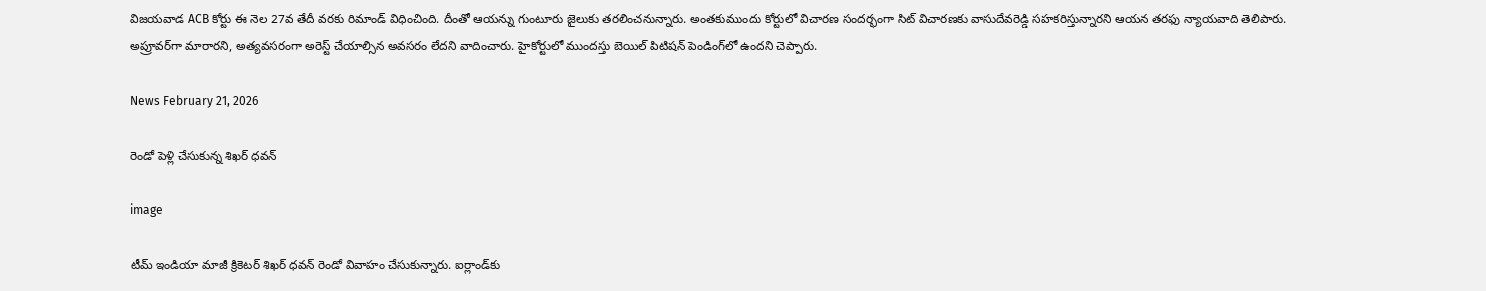విజయవాడ ACB కోర్టు ఈ నెల 27వ తేదీ వరకు రిమాండ్ విధించింది. దీంతో ఆయన్ను గుంటూరు జైలుకు తరలించనున్నారు. అంతకుముందు కోర్టులో విచారణ సందర్భంగా సిట్ విచారణకు వాసుదేవరెడ్డి సహకరిస్తున్నారని ఆయన తరఫు న్యాయవాది తెలిపారు. అప్రూవర్‌గా మారారని, అత్యవసరంగా అరెస్ట్ చేయాల్సిన అవసరం లేదని వాదించారు. హైకోర్టులో ముందస్తు బెయిల్ పిటిషన్ పెండింగ్‌లో ఉందని చెప్పారు.

News February 21, 2026

రెండో పెళ్లి చేసుకున్న శిఖర్ ధవన్

image

టీమ్ ఇండియా మాజీ క్రికెటర్ శిఖర్ ధవన్ రెండో వివాహం చేసుకున్నారు. ఐర్లాండ్‌కు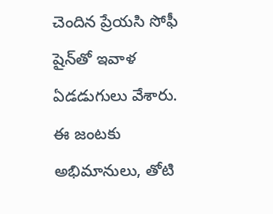చెందిన ప్రేయసి సోఫీ షైన్‌తో ఇవాళ ఏడడుగులు వేశారు. ఈ జంటకు అభిమానులు, తోటి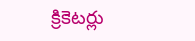క్రికెటర్లు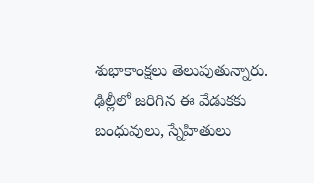శుభాకాంక్షలు తెలుపుతున్నారు. ఢిల్లీలో జరిగిన ఈ వేడుకకు బంధువులు, స్నేహితులు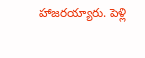హాజరయ్యారు. పెళ్లి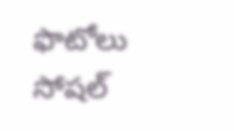ఫొటోలు సోషల్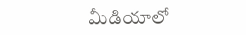మీడియాలో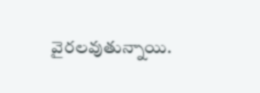వైరలవుతున్నాయి.